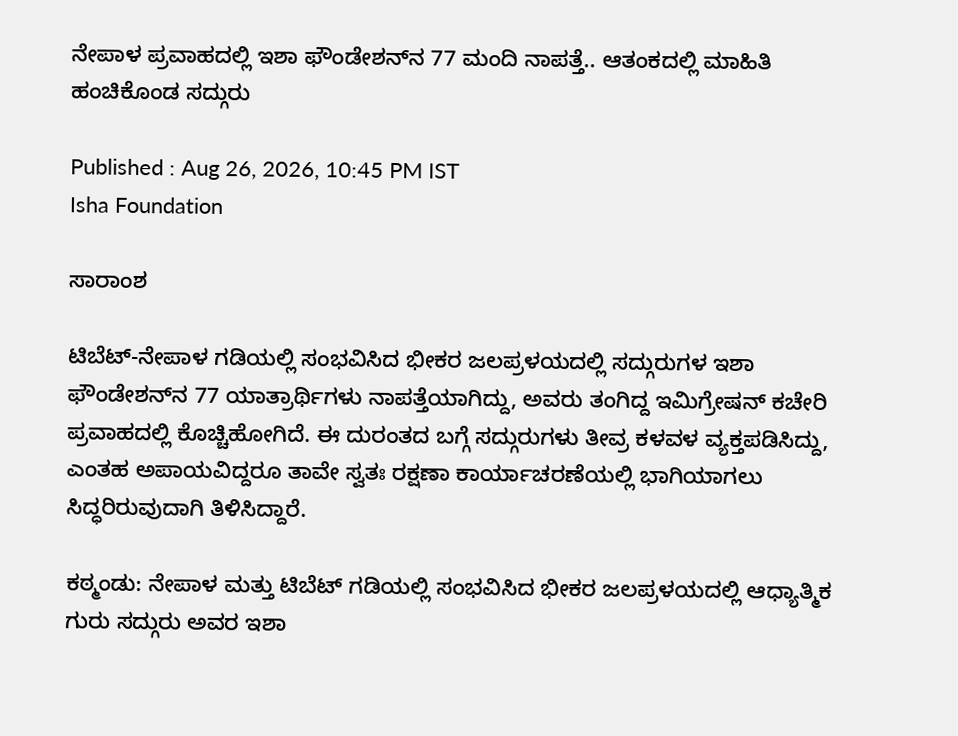ನೇಪಾಳ ಪ್ರವಾಹದಲ್ಲಿ ಇಶಾ ಫೌಂಡೇಶನ್‌ನ 77 ಮಂದಿ ನಾಪತ್ತೆ.. ಆತಂಕದಲ್ಲಿ ಮಾಹಿತಿ ಹಂಚಿಕೊಂಡ ಸದ್ಗುರು

Published : Aug 26, 2026, 10:45 PM IST
Isha Foundation

ಸಾರಾಂಶ

ಟಿಬೆಟ್-ನೇಪಾಳ ಗಡಿಯಲ್ಲಿ ಸಂಭವಿಸಿದ ಭೀಕರ ಜಲಪ್ರಳಯದಲ್ಲಿ ಸದ್ಗುರುಗಳ ಇಶಾ ಫೌಂಡೇಶನ್‌ನ 77 ಯಾತ್ರಾರ್ಥಿಗಳು ನಾಪತ್ತೆಯಾಗಿದ್ದು, ಅವರು ತಂಗಿದ್ದ ಇಮಿಗ್ರೇಷನ್ ಕಚೇರಿ ಪ್ರವಾಹದಲ್ಲಿ ಕೊಚ್ಚಿಹೋಗಿದೆ. ಈ ದುರಂತದ ಬಗ್ಗೆ ಸದ್ಗುರುಗಳು ತೀವ್ರ ಕಳವಳ ವ್ಯಕ್ತಪಡಿಸಿದ್ದು, ಎಂತಹ ಅಪಾಯವಿದ್ದರೂ ತಾವೇ ಸ್ವತಃ ರಕ್ಷಣಾ ಕಾರ್ಯಾಚರಣೆಯಲ್ಲಿ ಭಾಗಿಯಾಗಲು ಸಿದ್ಧರಿರುವುದಾಗಿ ತಿಳಿಸಿದ್ದಾರೆ.

ಕಠ್ಮಂಡು: ನೇಪಾಳ ಮತ್ತು ಟಿಬೆಟ್ ಗಡಿಯಲ್ಲಿ ಸಂಭವಿಸಿದ ಭೀಕರ ಜಲಪ್ರಳಯದಲ್ಲಿ ಆಧ್ಯಾತ್ಮಿಕ ಗುರು ಸದ್ಗುರು ಅವರ ಇಶಾ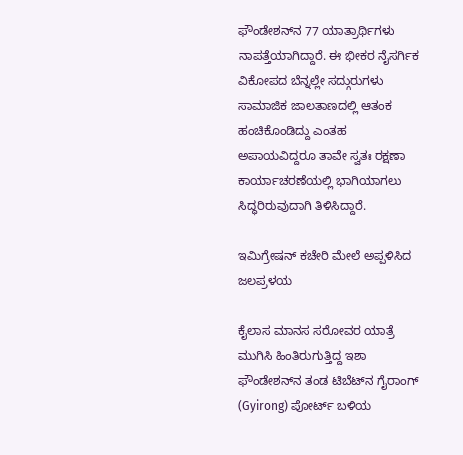ಫೌಂಡೇಶನ್‌ನ 77 ಯಾತ್ರಾರ್ಥಿಗಳು ನಾಪತ್ತೆಯಾಗಿದ್ದಾರೆ. ಈ ಭೀಕರ ನೈಸರ್ಗಿಕ ವಿಕೋಪದ ಬೆನ್ನಲ್ಲೇ ಸದ್ಗುರುಗಳು ಸಾಮಾಜಿಕ ಜಾಲತಾಣದಲ್ಲಿ ಆತಂಕ ಹಂಚಿಕೊಂಡಿದ್ದು ಎಂತಹ ಅಪಾಯವಿದ್ದರೂ ತಾವೇ ಸ್ವತಃ ರಕ್ಷಣಾ ಕಾರ್ಯಾಚರಣೆಯಲ್ಲಿ ಭಾಗಿಯಾಗಲು ಸಿದ್ಧರಿರುವುದಾಗಿ ತಿಳಿಸಿದ್ದಾರೆ.

ಇಮಿಗ್ರೇಷನ್ ಕಚೇರಿ ಮೇಲೆ ಅಪ್ಪಳಿಸಿದ ಜಲಪ್ರಳಯ

ಕೈಲಾಸ ಮಾನಸ ಸರೋವರ ಯಾತ್ರೆ ಮುಗಿಸಿ ಹಿಂತಿರುಗುತ್ತಿದ್ದ ಇಶಾ ಫೌಂಡೇಶನ್‌ನ ತಂಡ ಟಿಬೆಟ್‌ನ ಗೈರಾಂಗ್ (Gyirong) ಪೋರ್ಟ್ ಬಳಿಯ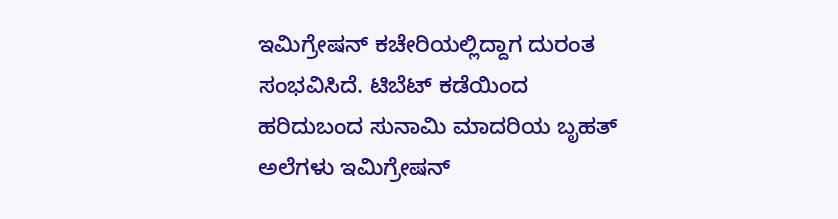ಇಮಿಗ್ರೇಷನ್ ಕಚೇರಿಯಲ್ಲಿದ್ದಾಗ ದುರಂತ ಸಂಭವಿಸಿದೆ. ಟಿಬೆಟ್ ಕಡೆಯಿಂದ ಹರಿದುಬಂದ ಸುನಾಮಿ ಮಾದರಿಯ ಬೃಹತ್ ಅಲೆಗಳು ಇಮಿಗ್ರೇಷನ್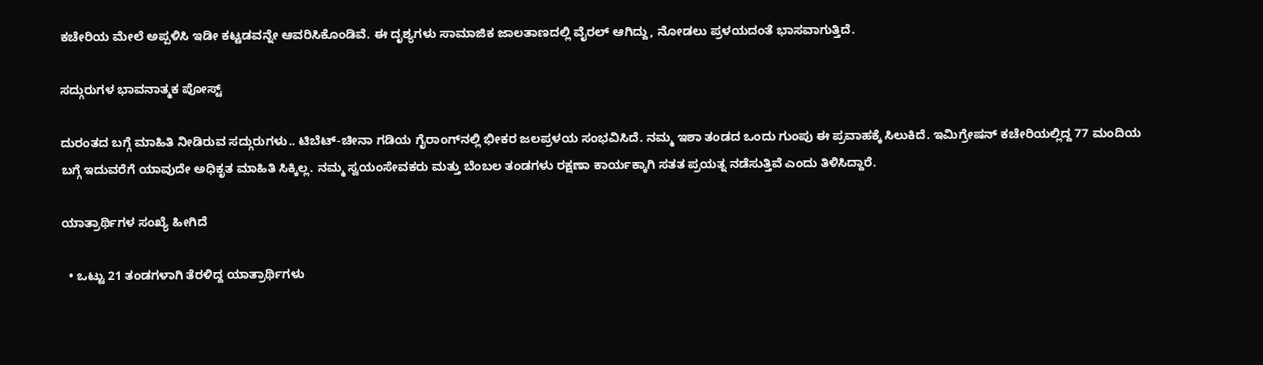ಕಚೇರಿಯ ಮೇಲೆ ಅಪ್ಪಳಿಸಿ ಇಡೀ ಕಟ್ಟಡವನ್ನೇ ಆವರಿಸಿಕೊಂಡಿವೆ. ಈ ದೃಶ್ಯಗಳು ಸಾಮಾಜಿಕ ಜಾಲತಾಣದಲ್ಲಿ ವೈರಲ್ ಆಗಿದ್ದು, ನೋಡಲು ಪ್ರಳಯದಂತೆ ಭಾಸವಾಗುತ್ತಿದೆ.

ಸದ್ಗುರುಗಳ ಭಾವನಾತ್ಮಕ ಪೋಸ್ಟ್

ದುರಂತದ ಬಗ್ಗೆ ಮಾಹಿತಿ ನೀಡಿರುವ ಸದ್ಗುರುಗಳು.. ಟಿಬೆಟ್-ಚೀನಾ ಗಡಿಯ ಗೈರಾಂಗ್‌ನಲ್ಲಿ ಭೀಕರ ಜಲಪ್ರಳಯ ಸಂಭವಿಸಿದೆ. ನಮ್ಮ ಇಶಾ ತಂಡದ ಒಂದು ಗುಂಪು ಈ ಪ್ರವಾಹಕ್ಕೆ ಸಿಲುಕಿದೆ. ಇಮಿಗ್ರೇಷನ್ ಕಚೇರಿಯಲ್ಲಿದ್ದ 77 ಮಂದಿಯ ಬಗ್ಗೆ ಇದುವರೆಗೆ ಯಾವುದೇ ಅಧಿಕೃತ ಮಾಹಿತಿ ಸಿಕ್ಕಿಲ್ಲ. ನಮ್ಮ ಸ್ವಯಂಸೇವಕರು ಮತ್ತು ಬೆಂಬಲ ತಂಡಗಳು ರಕ್ಷಣಾ ಕಾರ್ಯಕ್ಕಾಗಿ ಸತತ ಪ್ರಯತ್ನ ನಡೆಸುತ್ತಿವೆ ಎಂದು ತಿಳಿಸಿದ್ದಾರೆ.

ಯಾತ್ರಾರ್ಥಿಗಳ ಸಂಖ್ಯೆ ಹೀಗಿದೆ

  • ಒಟ್ಟು 21 ತಂಡಗಳಾಗಿ ತೆರಳಿದ್ದ ಯಾತ್ರಾರ್ಥಿಗಳು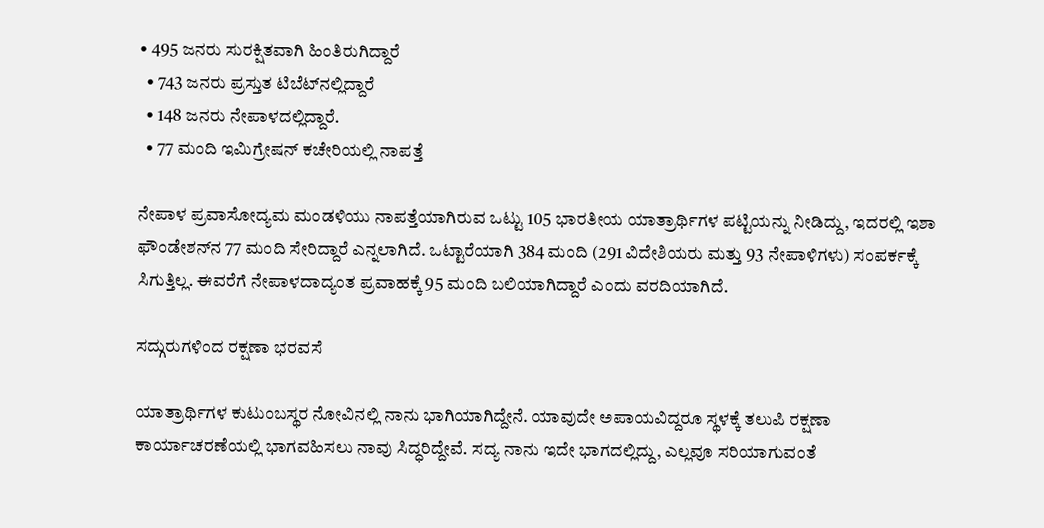• 495 ಜನರು ಸುರಕ್ಷಿತವಾಗಿ ಹಿಂತಿರುಗಿದ್ದಾರೆ
  • 743 ಜನರು ಪ್ರಸ್ತುತ ಟಿಬೆಟ್‌ನಲ್ಲಿದ್ದಾರೆ
  • 148 ಜನರು ನೇಪಾಳದಲ್ಲಿದ್ದಾರೆ.
  • 77 ಮಂದಿ ಇಮಿಗ್ರೇಷನ್ ಕಚೇರಿಯಲ್ಲಿ ನಾಪತ್ತೆ

ನೇಪಾಳ ಪ್ರವಾಸೋದ್ಯಮ ಮಂಡಳಿಯು ನಾಪತ್ತೆಯಾಗಿರುವ ಒಟ್ಟು 105 ಭಾರತೀಯ ಯಾತ್ರಾರ್ಥಿಗಳ ಪಟ್ಟಿಯನ್ನು ನೀಡಿದ್ದು, ಇದರಲ್ಲಿ ಇಶಾ ಫೌಂಡೇಶನ್‌ನ 77 ಮಂದಿ ಸೇರಿದ್ದಾರೆ ಎನ್ನಲಾಗಿದೆ. ಒಟ್ಟಾರೆಯಾಗಿ 384 ಮಂದಿ (291 ವಿದೇಶಿಯರು ಮತ್ತು 93 ನೇಪಾಳಿಗಳು) ಸಂಪರ್ಕಕ್ಕೆ ಸಿಗುತ್ತಿಲ್ಲ. ಈವರೆಗೆ ನೇಪಾಳದಾದ್ಯಂತ ಪ್ರವಾಹಕ್ಕೆ 95 ಮಂದಿ ಬಲಿಯಾಗಿದ್ದಾರೆ ಎಂದು ವರದಿಯಾಗಿದೆ.

ಸದ್ಗುರುಗಳಿಂದ ರಕ್ಷಣಾ ಭರವಸೆ

ಯಾತ್ರಾರ್ಥಿಗಳ ಕುಟುಂಬಸ್ಥರ ನೋವಿನಲ್ಲಿ ನಾನು ಭಾಗಿಯಾಗಿದ್ದೇನೆ. ಯಾವುದೇ ಅಪಾಯವಿದ್ದರೂ ಸ್ಥಳಕ್ಕೆ ತಲುಪಿ ರಕ್ಷಣಾ ಕಾರ್ಯಾಚರಣೆಯಲ್ಲಿ ಭಾಗವಹಿಸಲು ನಾವು ಸಿದ್ಧರಿದ್ದೇವೆ. ಸದ್ಯ ನಾನು ಇದೇ ಭಾಗದಲ್ಲಿದ್ದು, ಎಲ್ಲವೂ ಸರಿಯಾಗುವಂತೆ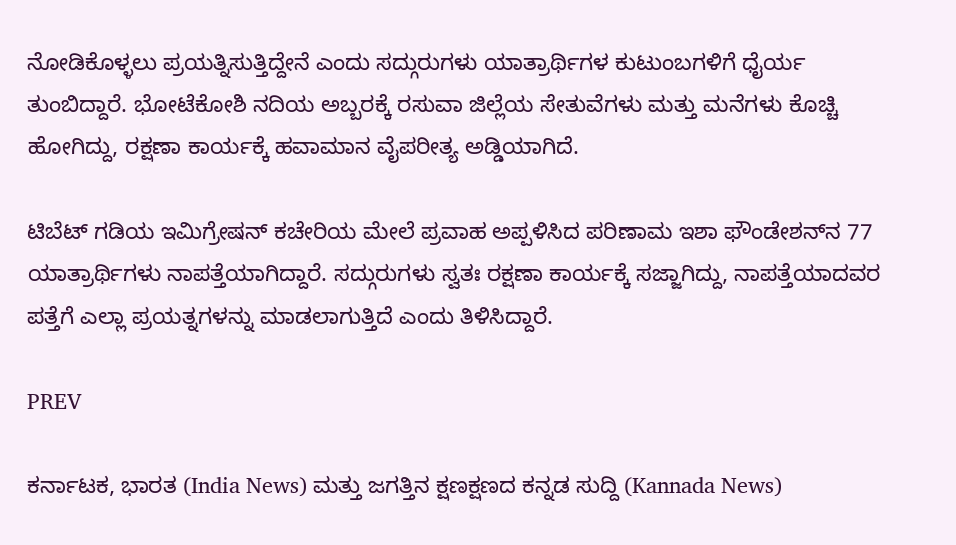ನೋಡಿಕೊಳ್ಳಲು ಪ್ರಯತ್ನಿಸುತ್ತಿದ್ದೇನೆ ಎಂದು ಸದ್ಗುರುಗಳು ಯಾತ್ರಾರ್ಥಿಗಳ ಕುಟುಂಬಗಳಿಗೆ ಧೈರ್ಯ ತುಂಬಿದ್ದಾರೆ. ಭೋಟೆಕೋಶಿ ನದಿಯ ಅಬ್ಬರಕ್ಕೆ ರಸುವಾ ಜಿಲ್ಲೆಯ ಸೇತುವೆಗಳು ಮತ್ತು ಮನೆಗಳು ಕೊಚ್ಚಿ ಹೋಗಿದ್ದು, ರಕ್ಷಣಾ ಕಾರ್ಯಕ್ಕೆ ಹವಾಮಾನ ವೈಪರೀತ್ಯ ಅಡ್ಡಿಯಾಗಿದೆ.

ಟಿಬೆಟ್ ಗಡಿಯ ಇಮಿಗ್ರೇಷನ್ ಕಚೇರಿಯ ಮೇಲೆ ಪ್ರವಾಹ ಅಪ್ಪಳಿಸಿದ ಪರಿಣಾಮ ಇಶಾ ಫೌಂಡೇಶನ್‌ನ 77 ಯಾತ್ರಾರ್ಥಿಗಳು ನಾಪತ್ತೆಯಾಗಿದ್ದಾರೆ. ಸದ್ಗುರುಗಳು ಸ್ವತಃ ರಕ್ಷಣಾ ಕಾರ್ಯಕ್ಕೆ ಸಜ್ಜಾಗಿದ್ದು, ನಾಪತ್ತೆಯಾದವರ ಪತ್ತೆಗೆ ಎಲ್ಲಾ ಪ್ರಯತ್ನಗಳನ್ನು ಮಾಡಲಾಗುತ್ತಿದೆ ಎಂದು ತಿಳಿಸಿದ್ದಾರೆ.

PREV

ಕರ್ನಾಟಕ, ಭಾರತ (India News) ಮತ್ತು ಜಗತ್ತಿನ ಕ್ಷಣಕ್ಷಣದ ಕನ್ನಡ ಸುದ್ದಿ (Kannada News)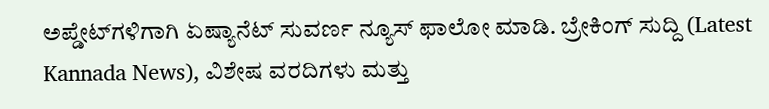ಅಪ್ಡೇಟ್‌ಗಳಿಗಾಗಿ ಏಷ್ಯಾನೆಟ್ ಸುವರ್ಣ ನ್ಯೂಸ್‌ ಫಾಲೋ ಮಾಡಿ. ಬ್ರೇಕಿಂಗ್ ಸುದ್ದಿ (Latest Kannada News), ವಿಶೇಷ ವರದಿಗಳು ಮತ್ತು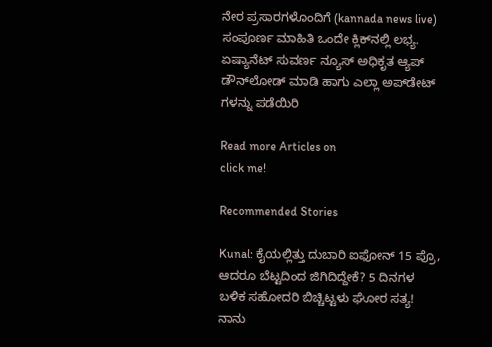ನೇರ ಪ್ರಸಾರಗಳೊಂದಿಗೆ (kannada news live) ಸಂಪೂರ್ಣ ಮಾಹಿತಿ ಒಂದೇ ಕ್ಲಿಕ್‌ನಲ್ಲಿ ಲಭ್ಯ. ಏಷ್ಯಾನೆಟ್ ಸುವರ್ಣ ನ್ಯೂಸ್ ಅಧಿಕೃತ ಆ್ಯಪ್ ಡೌನ್‌ಲೋಡ್ ಮಾಡಿ ಹಾಗು ಎಲ್ಲಾ ಅಪ್‌ಡೇಟ್ ಗಳನ್ನು ಪಡೆಯಿರಿ

Read more Articles on
click me!

Recommended Stories

Kunal: ಕೈಯಲ್ಲಿತ್ತು ದುಬಾರಿ ಐಫೋನ್‌ 15 ಪ್ರೊ, ಆದರೂ ಬೆಟ್ಟದಿಂದ ಜಿಗಿದಿದ್ದೇಕೆ? 5 ದಿನಗಳ ಬಳಿಕ ಸಹೋದರಿ ಬಿಚ್ಚಿಟ್ಟಳು ಘೋರ ಸತ್ಯ!
ನಾನು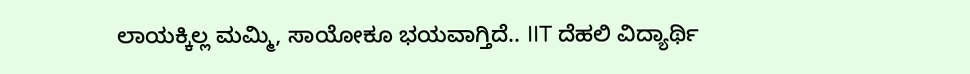ಲಾಯಕ್ಕಿಲ್ಲ ಮಮ್ಮಿ, ಸಾಯೋಕೂ ಭಯವಾಗ್ತಿದೆ.. IIT ದೆಹಲಿ ವಿದ್ಯಾರ್ಥಿ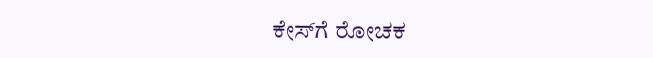ಕೇಸ್‌ಗೆ ರೋಚಕ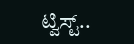ಟ್ವಿಸ್ಟ್..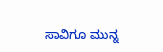ಸಾವಿಗೂ ಮುನ್ನ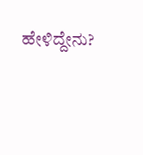ಹೇಳಿದ್ದೇನು?